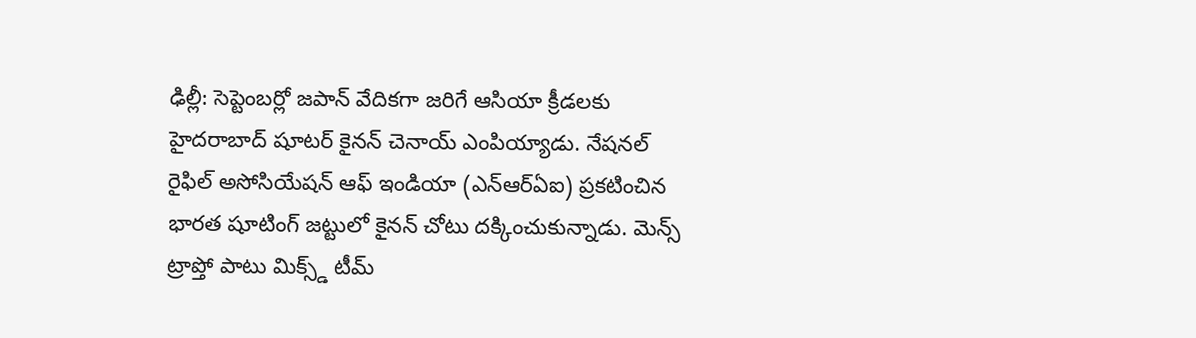ఢిల్లీ: సెప్టెంబర్లో జపాన్ వేదికగా జరిగే ఆసియా క్రీడలకు హైదరాబాద్ షూటర్ కైనన్ చెనాయ్ ఎంపియ్యాడు. నేషనల్ రైఫిల్ అసోసియేషన్ ఆఫ్ ఇండియా (ఎన్ఆర్ఏఐ) ప్రకటించిన భారత షూటింగ్ జట్టులో కైనన్ చోటు దక్కించుకున్నాడు. మెన్స్ ట్రాప్తో పాటు మిక్స్డ్ టీమ్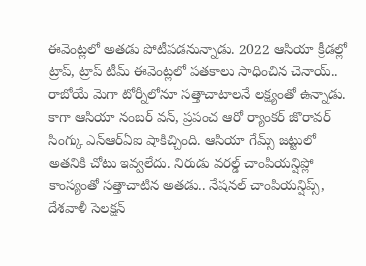ఈవెంట్లలో అతడు పోటీపడనున్నాడు. 2022 ఆసియా క్రీడల్లో ట్రాప్, ట్రాప్ టీమ్ ఈవెంట్లలో పతకాలు సాధించిన చెనాయ్..
రాబోయే మెగా టోర్నీలోనూ సత్తాచాటాలనే లక్ష్యంతో ఉన్నాడు. కాగా ఆసియా నంబర్ వన్, ప్రపంచ ఆరో ర్యాంకర్ జొరావర్ సింగ్కు ఎన్ఆర్ఏఐ షాకిచ్చింది. ఆసియా గేమ్స్ జట్టులో అతనికి చోటు ఇవ్వలేదు. నిరుడు వరల్డ్ చాంపియన్షిప్లో కాంస్యంతో సత్తాచాటిన అతడు.. నేషనల్ చాంపియన్షిప్స్, దేశవాళీ సెలక్షన్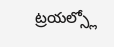ట్రయల్స్లో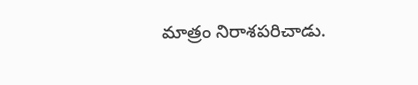మాత్రం నిరాశపరిచాడు.